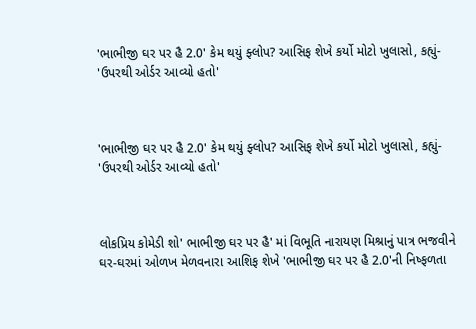'ભાભીજી ઘર પર હૈ 2.0' કેમ થયું ફ્લોપ? આસિફ શેખે કર્યો મોટો ખુલાસો, કહ્યું- 'ઉપરથી ઓર્ડર આવ્યો હતો'



'ભાભીજી ઘર પર હૈ 2.0' કેમ થયું ફ્લોપ? આસિફ શેખે કર્યો મોટો ખુલાસો, કહ્યું- 'ઉપરથી ઓર્ડર આવ્યો હતો'



લોકપ્રિય કોમેડી શો' ભાભીજી ઘર પર હૈ' માં વિભૂતિ નારાયણ મિશ્રાનું પાત્ર ભજવીને ઘર-ઘરમાં ઓળખ મેળવનારા આશિફ શેખે 'ભાભીજી ઘર પર હૈ 2.0'ની નિષ્ફળતા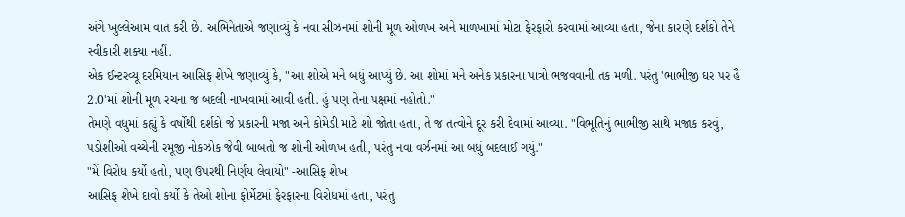અંગે ખુલ્લેઆમ વાત કરી છે. અભિનેતાએ જણાવ્યું કે નવા સીઝનમાં શોની મૂળ ઓળખ અને માળખામાં મોટા ફેરફારો કરવામાં આવ્યા હતા, જેના કારણે દર્શકો તેને સ્વીકારી શક્યા નહીં.
એક ઈન્ટરવ્યૂ દરમિયાન આસિફ શેખે જણાવ્યું કે, "આ શોએ મને બધું આપ્યું છે. આ શોમાં મને અનેક પ્રકારના પાત્રો ભજવવાની તક મળી. પરંતુ 'ભાભીજી ઘર પર હૈ 2.0'માં શોની મૂળ રચના જ બદલી નાખવામાં આવી હતી. હું પણ તેના પક્ષમાં નહોતો."
તેમણે વધુમાં કહ્યું કે વર્ષોથી દર્શકો જે પ્રકારની મજા અને કોમેડી માટે શો જોતા હતા, તે જ તત્વોને દૂર કરી દેવામાં આવ્યા. "વિભૂતિનું ભાભીજી સાથે મજાક કરવું, પડોશીઓ વચ્ચેની રમૂજી નોકઝોક જેવી બાબતો જ શોની ઓળખ હતી, પરંતુ નવા વર્ઝનમાં આ બધું બદલાઈ ગયું."
"મેં વિરોધ કર્યો હતો, પણ ઉપરથી નિર્ણય લેવાયો" -આસિફ શેખ
આસિફ શેખે દાવો કર્યો કે તેઓ શોના ફોર્મેટમાં ફેરફારના વિરોધમાં હતા, પરંતુ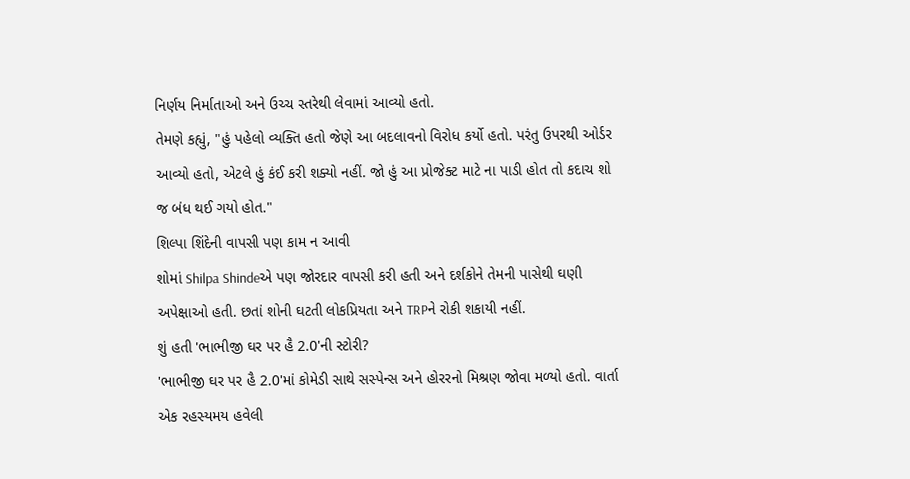નિર્ણય નિર્માતાઓ અને ઉચ્ચ સ્તરેથી લેવામાં આવ્યો હતો.
તેમણે કહ્યું, "હું પહેલો વ્યક્તિ હતો જેણે આ બદલાવનો વિરોધ કર્યો હતો. પરંતુ ઉપરથી ઓર્ડર આવ્યો હતો, એટલે હું કંઈ કરી શક્યો નહીં. જો હું આ પ્રોજેક્ટ માટે ના પાડી હોત તો કદાચ શો જ બંધ થઈ ગયો હોત."
શિલ્પા શિંદેની વાપસી પણ કામ ન આવી
શોમાં Shilpa Shindeએ પણ જોરદાર વાપસી કરી હતી અને દર્શકોને તેમની પાસેથી ઘણી અપેક્ષાઓ હતી. છતાં શોની ઘટતી લોકપ્રિયતા અને TRPને રોકી શકાયી નહીં.
શું હતી 'ભાભીજી ઘર પર હૈ 2.0'ની સ્ટોરી?
'ભાભીજી ઘર પર હૈ 2.0'માં કોમેડી સાથે સસ્પેન્સ અને હોરરનો મિશ્રણ જોવા મળ્યો હતો. વાર્તા એક રહસ્યમય હવેલી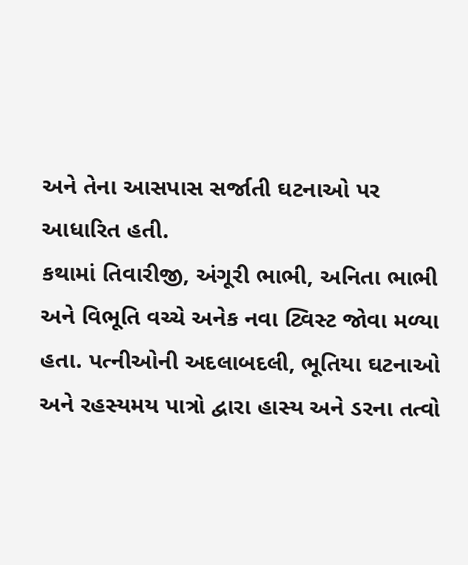અને તેના આસપાસ સર્જાતી ઘટનાઓ પર આધારિત હતી.
કથામાં તિવારીજી, અંગૂરી ભાભી, અનિતા ભાભી અને વિભૂતિ વચ્ચે અનેક નવા ટ્વિસ્ટ જોવા મળ્યા હતા. પત્નીઓની અદલાબદલી, ભૂતિયા ઘટનાઓ અને રહસ્યમય પાત્રો દ્વારા હાસ્ય અને ડરના તત્વો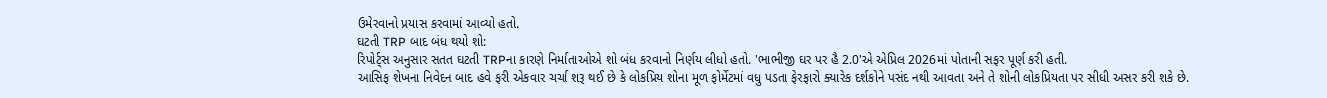ઉમેરવાનો પ્રયાસ કરવામાં આવ્યો હતો.
ઘટતી TRP બાદ બંધ થયો શો:
રિપોર્ટ્સ અનુસાર સતત ઘટતી TRPના કારણે નિર્માતાઓએ શો બંધ કરવાનો નિર્ણય લીધો હતો. 'ભાભીજી ઘર પર હૈ 2.0'એ એપ્રિલ 2026માં પોતાની સફર પૂર્ણ કરી હતી.
આસિફ શેખના નિવેદન બાદ હવે ફરી એકવાર ચર્ચા શરૂ થઈ છે કે લોકપ્રિય શોના મૂળ ફોર્મેટમાં વધુ પડતા ફેરફારો ક્યારેક દર્શકોને પસંદ નથી આવતા અને તે શોની લોકપ્રિયતા પર સીધી અસર કરી શકે છે.